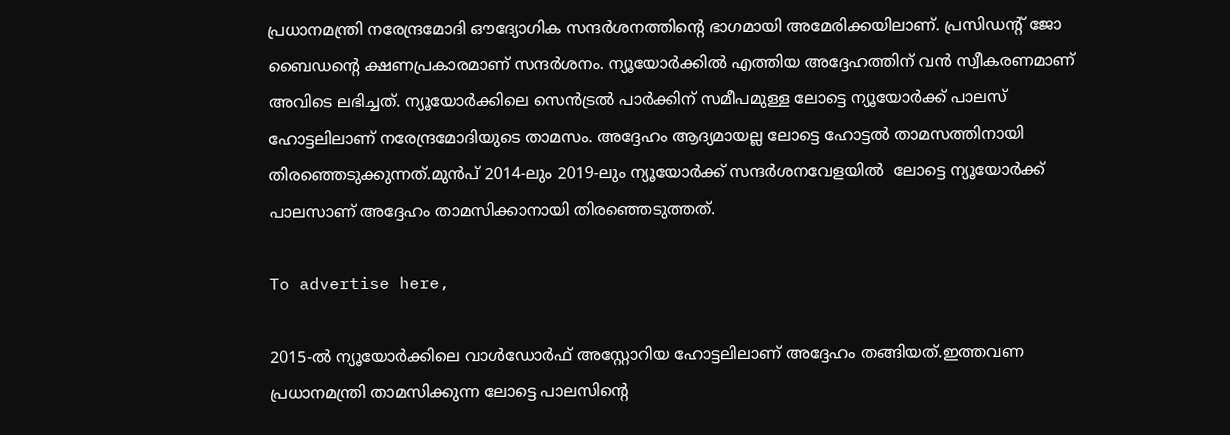പ്രധാനമന്ത്രി നരേന്ദ്രമോദി ഔദ്യോഗിക സന്ദര്‍ശനത്തിന്റെ ഭാഗമായി അമേരിക്കയിലാണ്. പ്രസിഡന്റ് ജോ ബൈഡന്റെ ക്ഷണപ്രകാരമാണ് സന്ദര്‍ശനം. ന്യൂയോര്‍ക്കില്‍ എത്തിയ അദ്ദേഹത്തിന് വന്‍ സ്വീകരണമാണ് അവിടെ ലഭിച്ചത്. ന്യൂയോര്‍ക്കിലെ സെന്‍ട്രല്‍ പാര്‍ക്കിന് സമീപമുള്ള ലോട്ടെ ന്യൂയോര്‍ക്ക് പാലസ് ഹോട്ടലിലാണ് നരേന്ദ്രമോദിയുടെ താമസം. അദ്ദേഹം ആദ്യമായല്ല ലോട്ടെ ഹോട്ടല്‍ താമസത്തിനായി തിരഞ്ഞെടുക്കുന്നത്.മുന്‍പ് 2014-ലും 2019-ലും ന്യൂയോര്‍ക്ക് സന്ദര്‍ശനവേളയില്‍  ലോട്ടെ ന്യൂയോര്‍ക്ക് പാലസാണ് അദ്ദേഹം താമസിക്കാനായി തിരഞ്ഞെടുത്തത്.

To advertise here,

2015-ല്‍ ന്യൂയോര്‍ക്കിലെ വാള്‍ഡോര്‍ഫ് അസ്റ്റോറിയ ഹോട്ടലിലാണ് അദ്ദേഹം തങ്ങിയത്.ഇത്തവണ പ്രധാനമന്ത്രി താമസിക്കുന്ന ലോട്ടെ പാലസിന്റെ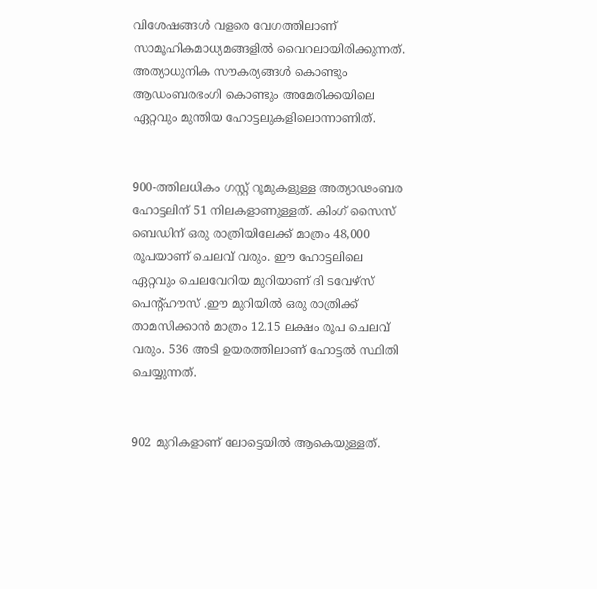വിശേഷങ്ങള്‍ വളരെ വേഗത്തിലാണ് സാമൂഹികമാധ്യമങ്ങളില്‍ വൈറലായിരിക്കുന്നത്. അത്യാധുനിക സൗകര്യങ്ങള്‍ കൊണ്ടും ആഡംബരഭംഗി കൊണ്ടും അമേരിക്കയിലെ ഏറ്റവും മുന്തിയ ഹോട്ടലുകളിലൊന്നാണിത്.


900-ത്തിലധികം ഗസ്റ്റ് റൂമുകളുള്ള അത്യാഢംബര ഹോട്ടലിന് 51 നിലകളാണുള്ളത്. കിംഗ് സൈസ് ബെഡിന് ഒരു രാത്രിയിലേക്ക് മാത്രം 48,000 രൂപയാണ് ചെലവ് വരും. ഈ ഹോട്ടലിലെ ഏറ്റവും ചെലവേറിയ മുറിയാണ് ദി ടവേഴ്സ് പെന്റ്ഹൗസ് .ഈ മുറിയില്‍ ഒരു രാത്രിക്ക് താമസിക്കാന്‍ മാത്രം 12.15 ലക്ഷം രൂപ ചെലവ് വരും. 536 അടി ഉയരത്തിലാണ് ഹോട്ടല്‍ സ്ഥിതി ചെയ്യുന്നത്.


902 മുറികളാണ് ലോട്ടെയില്‍ ആകെയുള്ളത്.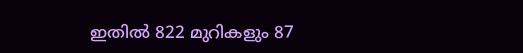ഇതില്‍ 822 മുറികളും 87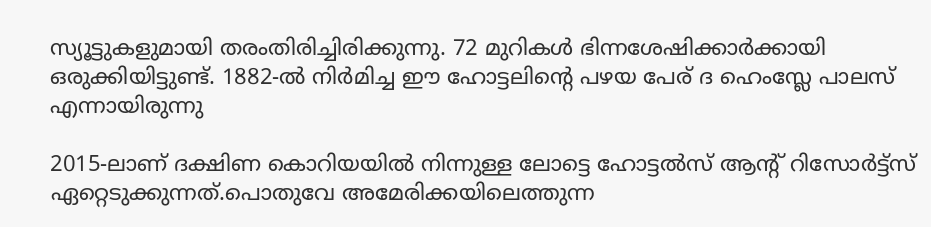സ്യൂട്ടുകളുമായി തരംതിരിച്ചിരിക്കുന്നു. 72 മുറികള്‍ ഭിന്നശേഷിക്കാര്‍ക്കായി ഒരുക്കിയിട്ടുണ്ട്. 1882-ല്‍ നിര്‍മിച്ച ഈ ഹോട്ടലിന്റെ പഴയ പേര് ദ ഹെംസ്ലേ പാലസ് എന്നായിരുന്നു

2015-ലാണ് ദക്ഷിണ കൊറിയയില്‍ നിന്നുള്ള ലോട്ടെ ഹോട്ടല്‍സ് ആന്റ് റിസോര്‍ട്ട്സ് ഏറ്റെടുക്കുന്നത്.പൊതുവേ അമേരിക്കയിലെത്തുന്ന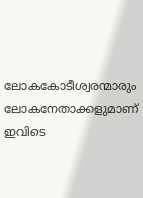ലോകകോടീശ്വരന്മാരും  ലോകനേതാക്കളുമാണ് ഇവിടെ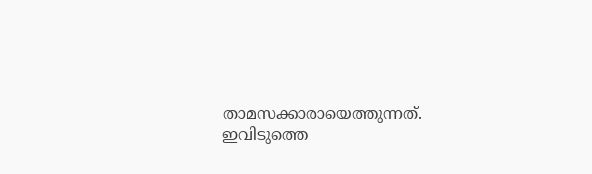താമസക്കാരായെത്തുന്നത്. ഇവിടുത്തെ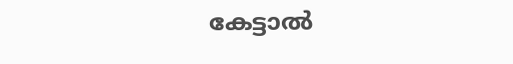കേട്ടാല്‍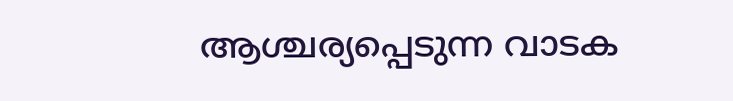ആശ്ചര്യപ്പെടുന്ന വാടക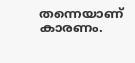തന്നെയാണ് കാരണം.